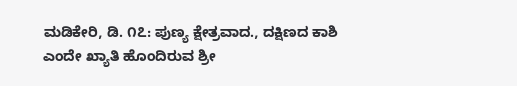ಮಡಿಕೇರಿ, ಡಿ. ೧೭: ಪುಣ್ಯ ಕ್ಷೇತ್ರವಾದ., ದಕ್ಷಿಣದ ಕಾಶಿ ಎಂದೇ ಖ್ಯಾತಿ ಹೊಂದಿರುವ ಶ್ರೀ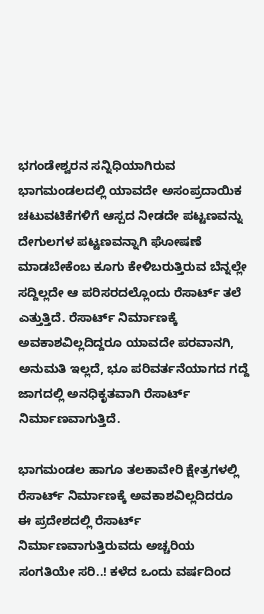ಭಗಂಡೇಶ್ವರನ ಸನ್ನಿಧಿಯಾಗಿರುವ ಭಾಗಮಂಡಲದಲ್ಲಿ ಯಾವದೇ ಅಸಂಪ್ರದಾಯಿಕ ಚಟುವಟಿಕೆಗಳಿಗೆ ಆಸ್ಪದ ನೀಡದೇ ಪಟ್ಟಣವನ್ನು ದೇಗುಲಗಳ ಪಟ್ಟಣವನ್ನಾಗಿ ಘೋಷಣೆ ಮಾಡಬೇಕೆಂಬ ಕೂಗು ಕೇಳಿಬರುತ್ತಿರುವ ಬೆನ್ನಲ್ಲೇ ಸದ್ದಿಲ್ಲದೇ ಆ ಪರಿಸರದಲ್ಲೊಂದು ರೆಸಾರ್ಟ್ ತಲೆ ಎತ್ತುತ್ತಿದೆ. ರೆಸಾರ್ಟ್ ನಿರ್ಮಾಣಕ್ಕೆ ಅವಕಾಶವಿಲ್ಲದಿದ್ದರೂ ಯಾವದೇ ಪರವಾನಗಿ, ಅನುಮತಿ ಇಲ್ಲದೆ, ಭೂ ಪರಿವರ್ತನೆಯಾಗದ ಗದ್ದೆ ಜಾಗದಲ್ಲಿ ಅನಧಿಕೃತವಾಗಿ ರೆಸಾರ್ಟ್ ನಿರ್ಮಾಣವಾಗುತ್ತಿದೆ.

ಭಾಗಮಂಡಲ ಹಾಗೂ ತಲಕಾವೇರಿ ಕ್ಷೇತ್ರಗಳಲ್ಲಿ ರೆಸಾರ್ಟ್ ನಿರ್ಮಾಣಕ್ಕೆ ಅವಕಾಶವಿಲ್ಲದಿದರೂ ಈ ಪ್ರದೇಶದಲ್ಲಿ ರೆಸಾರ್ಟ್ ನಿರ್ಮಾಣವಾಗುತ್ತಿರುವದು ಅಚ್ಚರಿಯ ಸಂಗತಿಯೇ ಸರಿ..! ಕಳೆದ ಒಂದು ವರ್ಷದಿಂದ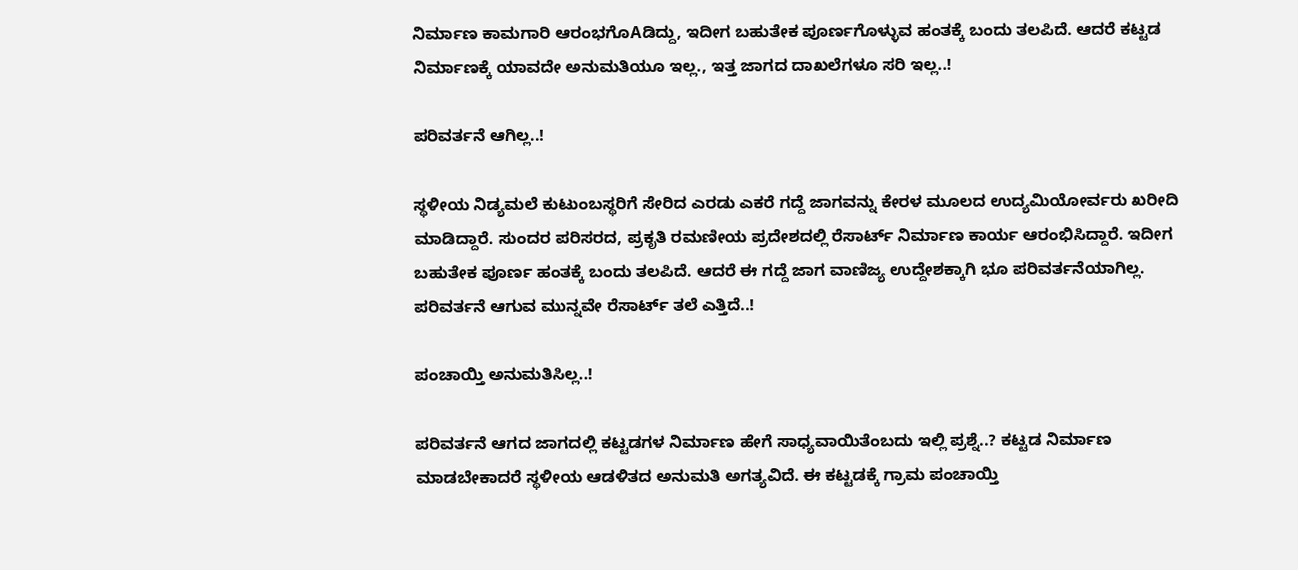ನಿರ್ಮಾಣ ಕಾಮಗಾರಿ ಆರಂಭಗೊAಡಿದ್ದು, ಇದೀಗ ಬಹುತೇಕ ಪೂರ್ಣಗೊಳ್ಳುವ ಹಂತಕ್ಕೆ ಬಂದು ತಲಪಿದೆ. ಆದರೆ ಕಟ್ಟಡ ನಿರ್ಮಾಣಕ್ಕೆ ಯಾವದೇ ಅನುಮತಿಯೂ ಇಲ್ಲ., ಇತ್ತ ಜಾಗದ ದಾಖಲೆಗಳೂ ಸರಿ ಇಲ್ಲ..!

ಪರಿವರ್ತನೆ ಆಗಿಲ್ಲ..!

ಸ್ಥಳೀಯ ನಿಡ್ಯಮಲೆ ಕುಟುಂಬಸ್ಥರಿಗೆ ಸೇರಿದ ಎರಡು ಎಕರೆ ಗದ್ದೆ ಜಾಗವನ್ನು ಕೇರಳ ಮೂಲದ ಉದ್ಯಮಿಯೋರ್ವರು ಖರೀದಿ ಮಾಡಿದ್ದಾರೆ. ಸುಂದರ ಪರಿಸರದ, ಪ್ರಕೃತಿ ರಮಣೀಯ ಪ್ರದೇಶದಲ್ಲಿ ರೆಸಾರ್ಟ್ ನಿರ್ಮಾಣ ಕಾರ್ಯ ಆರಂಭಿಸಿದ್ದಾರೆ. ಇದೀಗ ಬಹುತೇಕ ಪೂರ್ಣ ಹಂತಕ್ಕೆ ಬಂದು ತಲಪಿದೆ. ಆದರೆ ಈ ಗದ್ದೆ ಜಾಗ ವಾಣಿಜ್ಯ ಉದ್ದೇಶಕ್ಕಾಗಿ ಭೂ ಪರಿವರ್ತನೆಯಾಗಿಲ್ಲ. ಪರಿವರ್ತನೆ ಆಗುವ ಮುನ್ನವೇ ರೆಸಾರ್ಟ್ ತಲೆ ಎತ್ತಿದೆ..!

ಪಂಚಾಯ್ತಿ ಅನುಮತಿಸಿಲ್ಲ..!

ಪರಿವರ್ತನೆ ಆಗದ ಜಾಗದಲ್ಲಿ ಕಟ್ಟಡಗಳ ನಿರ್ಮಾಣ ಹೇಗೆ ಸಾಧ್ಯವಾಯಿತೆಂಬದು ಇಲ್ಲಿ ಪ್ರಶ್ನೆ..? ಕಟ್ಟಡ ನಿರ್ಮಾಣ ಮಾಡಬೇಕಾದರೆ ಸ್ಥಳೀಯ ಆಡಳಿತದ ಅನುಮತಿ ಅಗತ್ಯವಿದೆ. ಈ ಕಟ್ಟಡಕ್ಕೆ ಗ್ರಾಮ ಪಂಚಾಯ್ತಿ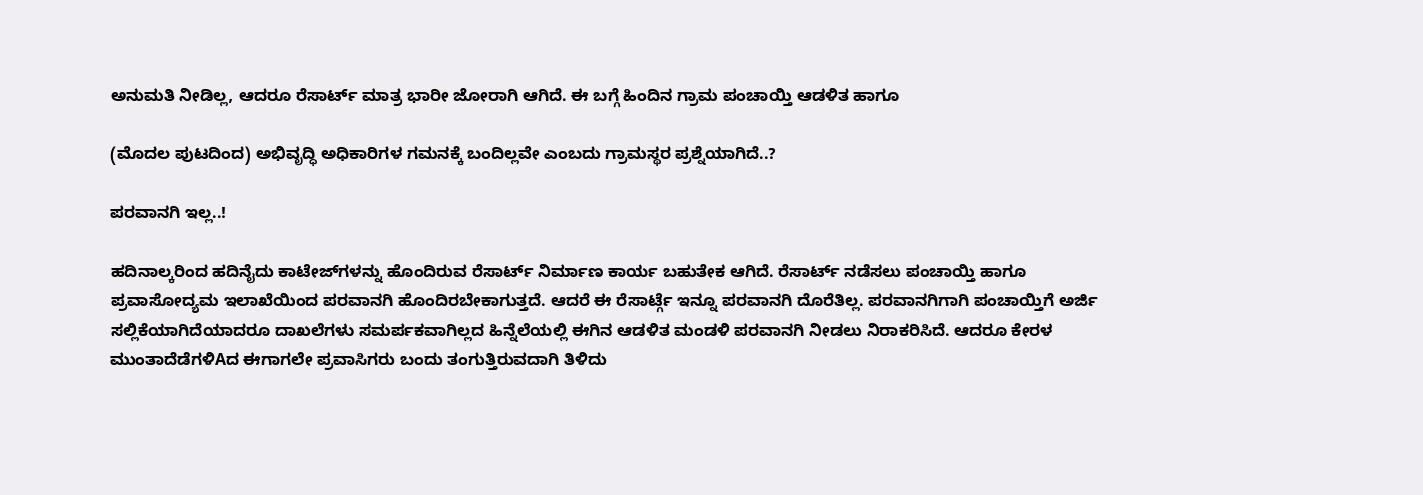ಅನುಮತಿ ನೀಡಿಲ್ಲ, ಆದರೂ ರೆಸಾರ್ಟ್ ಮಾತ್ರ ಭಾರೀ ಜೋರಾಗಿ ಆಗಿದೆ. ಈ ಬಗ್ಗೆ ಹಿಂದಿನ ಗ್ರಾಮ ಪಂಚಾಯ್ತಿ ಆಡಳಿತ ಹಾಗೂ

(ಮೊದಲ ಪುಟದಿಂದ) ಅಭಿವೃದ್ಧಿ ಅಧಿಕಾರಿಗಳ ಗಮನಕ್ಕೆ ಬಂದಿಲ್ಲವೇ ಎಂಬದು ಗ್ರಾಮಸ್ಥರ ಪ್ರಶ್ನೆಯಾಗಿದೆ..?

ಪರವಾನಗಿ ಇಲ್ಲ..!

ಹದಿನಾಲ್ಕರಿಂದ ಹದಿನೈದು ಕಾಟೇಜ್‌ಗಳನ್ನು ಹೊಂದಿರುವ ರೆಸಾರ್ಟ್ ನಿರ್ಮಾಣ ಕಾರ್ಯ ಬಹುತೇಕ ಆಗಿದೆ. ರೆಸಾರ್ಟ್ ನಡೆಸಲು ಪಂಚಾಯ್ತಿ ಹಾಗೂ ಪ್ರವಾಸೋದ್ಯಮ ಇಲಾಖೆಯಿಂದ ಪರವಾನಗಿ ಹೊಂದಿರಬೇಕಾಗುತ್ತದೆ. ಆದರೆ ಈ ರೆಸಾರ್ಟ್ಗೆ ಇನ್ನೂ ಪರವಾನಗಿ ದೊರೆತಿಲ್ಲ. ಪರವಾನಗಿಗಾಗಿ ಪಂಚಾಯ್ತಿಗೆ ಅರ್ಜಿ ಸಲ್ಲಿಕೆಯಾಗಿದೆಯಾದರೂ ದಾಖಲೆಗಳು ಸಮರ್ಪಕವಾಗಿಲ್ಲದ ಹಿನ್ನೆಲೆಯಲ್ಲಿ ಈಗಿನ ಆಡಳಿತ ಮಂಡಳಿ ಪರವಾನಗಿ ನೀಡಲು ನಿರಾಕರಿಸಿದೆ. ಆದರೂ ಕೇರಳ ಮುಂತಾದೆಡೆಗಳಿAದ ಈಗಾಗಲೇ ಪ್ರವಾಸಿಗರು ಬಂದು ತಂಗುತ್ತಿರುವದಾಗಿ ತಿಳಿದು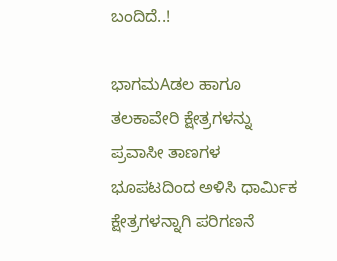ಬಂದಿದೆ..!

ಭಾಗಮAಡಲ ಹಾಗೂ ತಲಕಾವೇರಿ ಕ್ಷೇತ್ರಗಳನ್ನು ಪ್ರವಾಸೀ ತಾಣಗಳ ಭೂಪಟದಿಂದ ಅಳಿಸಿ ಧಾರ್ಮಿಕ ಕ್ಷೇತ್ರಗಳನ್ನಾಗಿ ಪರಿಗಣನೆ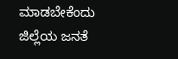ಮಾಡಬೇಕೆಂದು ಜಿಲ್ಲೆಯ ಜನತೆ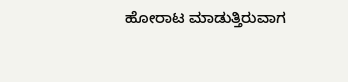ಹೋರಾಟ ಮಾಡುತ್ತಿರುವಾಗ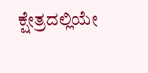ಕ್ಷೇತ್ರದಲ್ಲಿಯೇ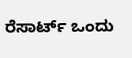ರೆಸಾರ್ಟ್ ಒಂದು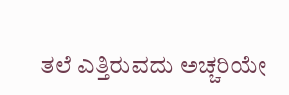ತಲೆ ಎತ್ತಿರುವದು ಅಚ್ಚರಿಯೇ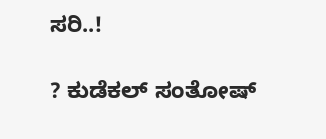ಸರಿ..!

? ಕುಡೆಕಲ್ ಸಂತೋಷ್